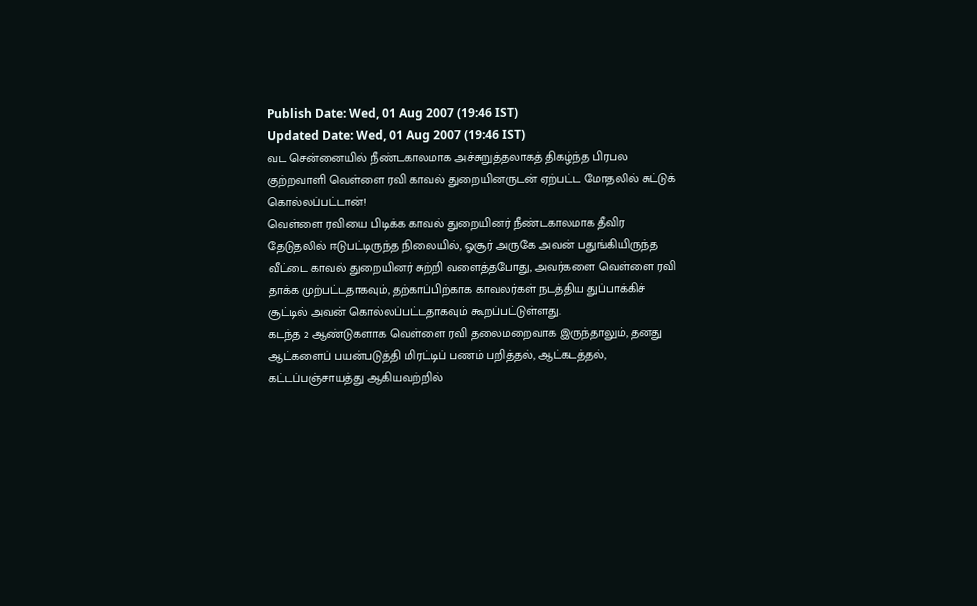Publish Date: Wed, 01 Aug 2007 (19:46 IST)
Updated Date: Wed, 01 Aug 2007 (19:46 IST)
வட சென்னையில் நீண்டகாலமாக அச்சுறுத்தலாகத் திகழ்ந்த பிரபல குற்றவாளி வெள்ளை ரவி காவல் துறையினருடன் ஏற்பட்ட மோதலில் சுட்டுக் கொல்லப்பட்டான்!
வெள்ளை ரவியை பிடிக்க காவல் துறையினர் நீண்டகாலமாக தீவிர தேடுதலில் ஈடுபட்டிருந்த நிலையில், ஓசூர் அருகே அவன் பதுங்கியிருந்த வீட்டை காவல் துறையினர் சுற்றி வளைத்தபோது, அவர்களை வெள்ளை ரவி தாக்க முற்பட்டதாகவும், தற்காப்பிற்காக காவலர்கள் நடத்திய துப்பாக்கிச் சூட்டில் அவன் கொல்லப்பட்டதாகவும் கூறப்பட்டுள்ளது.
கடந்த 2 ஆண்டுகளாக வெள்ளை ரவி தலைமறைவாக இருந்தாலும், தனது ஆட்களைப் பயன்படுத்தி மிரட்டிப் பணம் பறித்தல், ஆட்கடத்தல், கட்டப்பஞ்சாயத்து ஆகியவற்றில்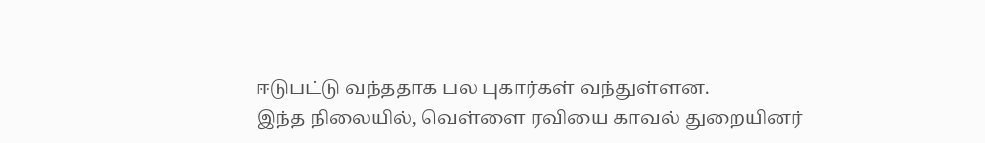ஈடுபட்டு வந்ததாக பல புகார்கள் வந்துள்ளன.
இந்த நிலையில், வெள்ளை ரவியை காவல் துறையினர்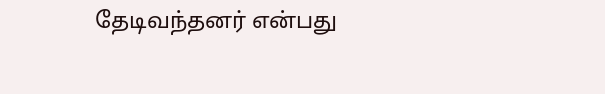தேடிவந்தனர் என்பது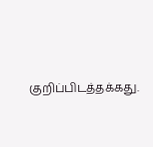குறிப்பிடத்தக்கது.